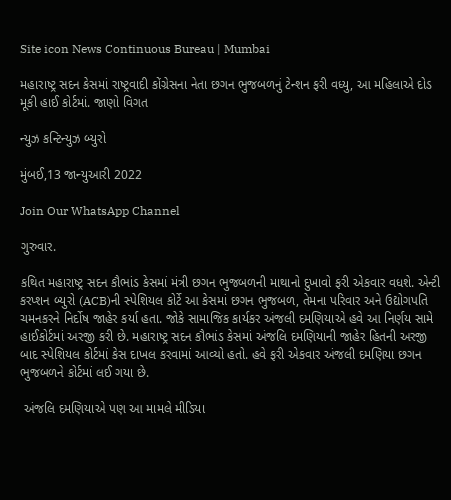Site icon News Continuous Bureau | Mumbai

મહારાષ્ટ્ર સદન કેસમાં રાષ્ટ્રવાદી કોંગ્રેસના નેતા છગન ભુજબળનું ટેન્શન ફરી વધ્યુ, આ મહિલાએ દોડ મૂકી હાઈ કોર્ટમાં. જાણો વિગત

ન્યુઝ કન્ટિન્યુઝ બ્યુરો

મુંબઈ,13 જાન્યુઆરી 2022

Join Our WhatsApp Channel

ગુરુવાર.

કથિત મહારાષ્ટ્ર સદન કૌભાંડ કેસમાં મંત્રી છગન ભુજબળની માથાનો દુખાવો ફરી એકવાર વધશે. એન્ટી કરપ્શન બ્યુરો (ACB)ની સ્પેશિયલ કોર્ટે આ કેસમાં છગન ભુજબળ, તેમના પરિવાર અને ઉદ્યોગપતિ ચમનકરને નિર્દોષ જાહેર કર્યા હતા. જોકે સામાજિક કાર્યકર અંજલી દમણિયાએ હવે આ નિર્ણય સામે હાઈકોર્ટમાં અરજી કરી છે. મહારાષ્ટ્ર સદન કૌભાંડ કેસમાં અંજલિ દમણિયાની જાહેર હિતની અરજી બાદ સ્પેશિયલ કોર્ટમાં કેસ દાખલ કરવામાં આવ્યો હતો. હવે ફરી એકવાર અંજલી દમણિયા છગન ભુજબળને કોર્ટમાં લઈ ગયા છે.

 અંજલિ દમણિયાએ પણ આ મામલે મીડિયા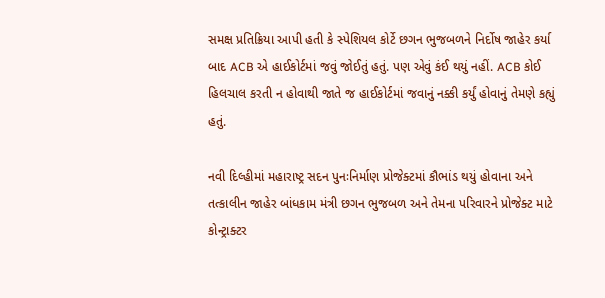સમક્ષ પ્રતિક્રિયા આપી હતી કે સ્પેશિયલ કોર્ટે છગન ભુજબળને નિર્દોષ જાહેર કર્યા બાદ ACB એ હાઈકોર્ટમાં જવું જોઈતું હતું. પણ એવું કંઈ થયું નહીં. ACB કોઈ હિલચાલ કરતી ન હોવાથી જાતે જ હાઈકોર્ટમાં જવાનું નક્કી કર્યું હોવાનું તેમણે કહ્યું હતું.

નવી દિલ્હીમાં મહારાષ્ટ્ર સદન પુનઃનિર્માણ પ્રોજેક્ટમાં કૌભાંડ થયું હોવાના અને તત્કાલીન જાહેર બાંધકામ મંત્રી છગન ભુજબળ અને તેમના પરિવારને પ્રોજેક્ટ માટે કોન્ટ્રાક્ટર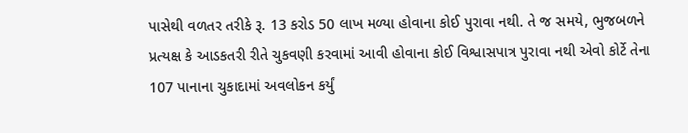પાસેથી વળતર તરીકે રૂ. 13 કરોડ 50 લાખ મળ્યા હોવાના કોઈ પુરાવા નથી. તે જ સમયે, ભુજબળને પ્રત્યક્ષ કે આડકતરી રીતે ચુકવણી કરવામાં આવી હોવાના કોઈ વિશ્વાસપાત્ર પુરાવા નથી એવો કોર્ટે તેના 107 પાનાના ચુકાદામાં અવલોકન કર્યું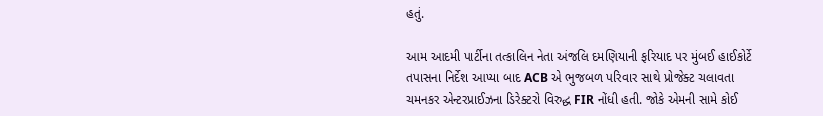હતું.

આમ આદમી પાર્ટીના તત્કાલિન નેતા અંજલિ દમણિયાની ફરિયાદ પર મુંબઈ હાઈકોર્ટે તપાસના નિર્દેશ આપ્યા બાદ ACB એ ભુજબળ પરિવાર સાથે પ્રોજેક્ટ ચલાવતા ચમનકર એન્ટરપ્રાઈઝના ડિરેક્ટરો વિરુદ્ધ FIR નોંધી હતી. જોકે એમની સામે કોઈ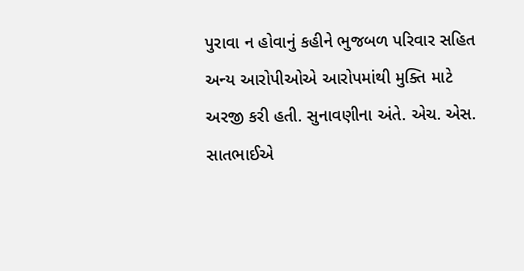પુરાવા ન હોવાનું કહીને ભુજબળ પરિવાર સહિત અન્ય આરોપીઓએ આરોપમાંથી મુક્તિ માટે અરજી કરી હતી. સુનાવણીના અંતે. એચ. એસ. સાતભાઈએ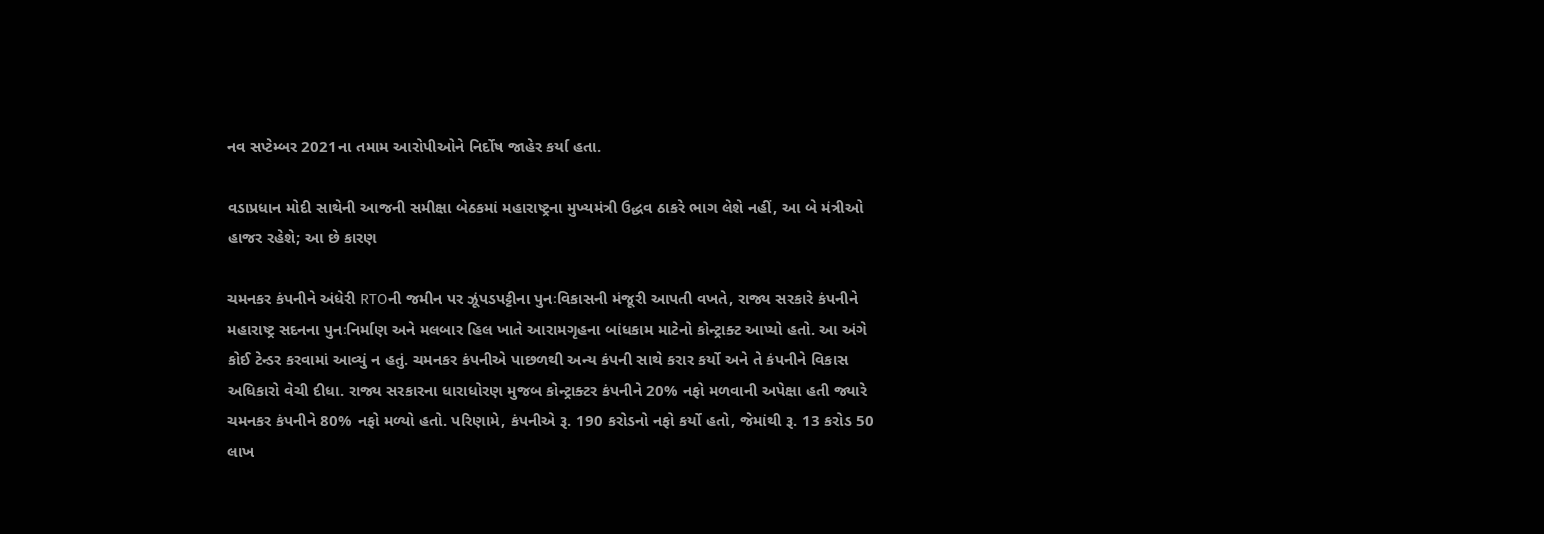નવ સપ્ટેમ્બર 2021ના તમામ આરોપીઓને નિર્દોષ જાહેર કર્યા હતા.

વડાપ્રધાન મોદી સાથેની આજની સમીક્ષા બેઠકમાં મહારાષ્ટ્રના મુખ્યમંત્રી ઉદ્ધવ ઠાકરે ભાગ લેશે નહીં, આ બે મંત્રીઓ હાજર રહેશે; આ છે કારણ

ચમનકર કંપનીને અંધેરી RTOની જમીન પર ઝૂંપડપટ્ટીના પુનઃવિકાસની મંજૂરી આપતી વખતે, રાજ્ય સરકારે કંપનીને મહારાષ્ટ્ર સદનના પુનઃનિર્માણ અને મલબાર હિલ ખાતે આરામગૃહના બાંધકામ માટેનો કોન્ટ્રાક્ટ આપ્યો હતો. આ અંગે કોઈ ટેન્ડર કરવામાં આવ્યું ન હતું. ચમનકર કંપનીએ પાછળથી અન્ય કંપની સાથે કરાર કર્યો અને તે કંપનીને વિકાસ અધિકારો વેચી દીધા. રાજ્ય સરકારના ધારાધોરણ મુજબ કોન્ટ્રાક્ટર કંપનીને 20% નફો મળવાની અપેક્ષા હતી જ્યારે ચમનકર કંપનીને 80% નફો મળ્યો હતો. પરિણામે, કંપનીએ રૂ. 190 કરોડનો નફો કર્યો હતો, જેમાંથી રૂ. 13 કરોડ 50 લાખ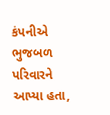કંપનીએ ભુજબળ પરિવારને આપ્યા હતા,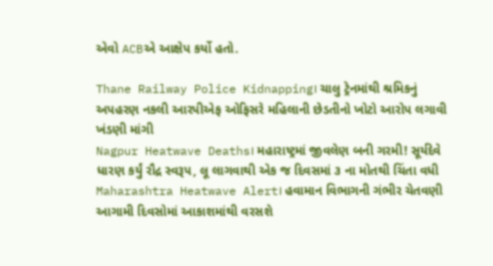એવો ACBએ આક્ષેપ કર્યો હતો.

Thane Railway Police Kidnapping। ચાલુ ટ્રેનમાંથી શ્રમિકનું અપહરણ નકલી આરપીએફ ઓફિસરે મહિલાની છેડતીનો ખોટો આરોપ લગાવી ખંડણી માંગી
Nagpur Heatwave Deaths। મહારાષ્ટ્રમાં જીવલેણ બની ગરમી! સૂર્યદેવે ધારણ કર્યું રૌદ્ર સ્વરૂપ, લૂ લાગવાથી એક જ દિવસમાં ૩ ના મોતથી ચિંતા વધી
Maharashtra Heatwave Alert। હવામાન વિભાગની ગંભીર ચેતવણી આગામી દિવસોમાં આકાશમાંથી વરસશે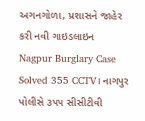અગનગોળા, પ્રશાસને જાહેર કરી નવી ગાઇડલાઇન
Nagpur Burglary Case Solved 355 CCTV। નાગપુર પોલીસે ૩૫૫ સીસીટીવી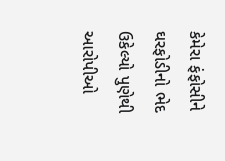કેમેરા ફંફોસીને ઘરફોડીનો ભેદ ઉકેલ્યો પુણેથી આરોપીઓ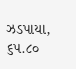ઝડપાયા, ૬૫.૮૦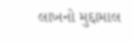લાખનો મુદ્દામાલ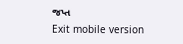જપ્ત
Exit mobile version